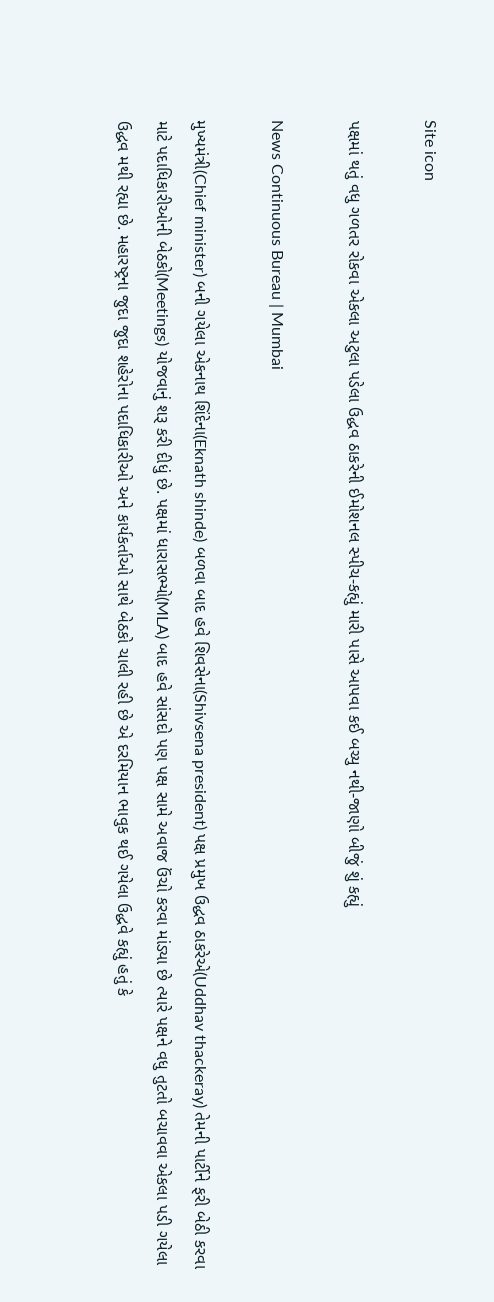Site icon

પક્ષમાં થતું વધુ ગળતર રોકવા એકલા અટુલા પડેલા ઉદ્ધવ ઠાકરેની ઈમોશનલ સ્પીચ-કહ્યું મારી પાસે આપવા કઈ બચ્યુ નથી-જાણો બીજું શું કહ્યું

News Continuous Bureau | Mumbai

મુખ્યમંત્રી(Chief minister) બની ગયેલા એકનાથ શિંદેના(Eknath shinde) બળવા બાદ હવે શિવસેના(Shivsena president) પક્ષ પ્રમુખ ઉદ્ધવ ઠાકરેએ(Uddhav thackeray) તેમની પાર્ટીને ફરી બેઠી કરવા માટે પદાધિકારીઓની બેઠકો(Meetings) યોજવાનું શરૂ કરી દીધું છે. પક્ષમાં ધારાસભ્યો(MLA) બાદ હવે સાંસદો પણ પક્ષ સામે અવાજ ઉંચો કરવા માંડ્યા છે ત્યારે પક્ષને વધુ તુટતો બચાવવા એકલા પડી ગયેલા ઉદ્ધવ મથી રહ્યા છે. મહારષ્ટ્રના જુદા જુદા શહેરોના પદાધિકારીઓ અને કાર્યકર્તાઓ સાથે બેઠકો ચાલી રહી છે એ દરમિયાન ભાવુક થઈ ગયેલા ઉદ્ધવે કહ્યું હતું કે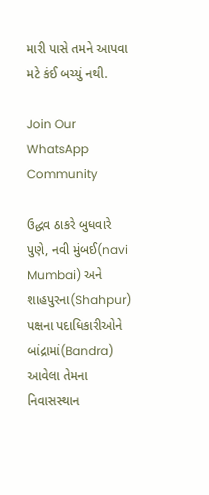મારી પાસે તમને આપવા મટે કંઈ બચ્યું નથી.

Join Our WhatsApp Community

ઉદ્ધવ ઠાકરે બુધવારે પુણે, નવી મુંબઈ(navi Mumbai) અને શાહપુરના(Shahpur) પક્ષના પદાધિકારીઓને બાંદ્રામાં(Bandra) આવેલા તેમના નિવાસસ્થાન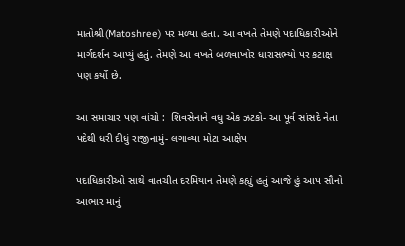માતોશ્રી(Matoshree) પર મળ્યા હતા. આ વખતે તેમણે પદાધિકારીઓને માર્ગદર્શન આપ્યું હતું. તેમણે આ વખતે બળવાખોર ધારાસભ્યો પર કટાક્ષ પણ કર્યો છે.

આ સમાચાર પણ વાંચો :  શિવસેનાને વધુ એક ઝટકો- આ પૂર્વ સાંસદે નેતા પદેથી ધરી દીધું રાજીનામું- લગાવ્યા મોટા આક્ષેપ

પદાધિકારીઓ સાથે વાતચીત દરમિયાન તેમણે કહ્યું હતું આજે હું આપ સૌનો આભાર માનું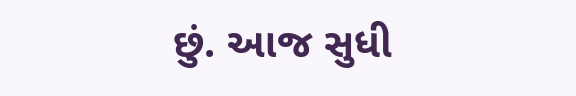છું. આજ સુધી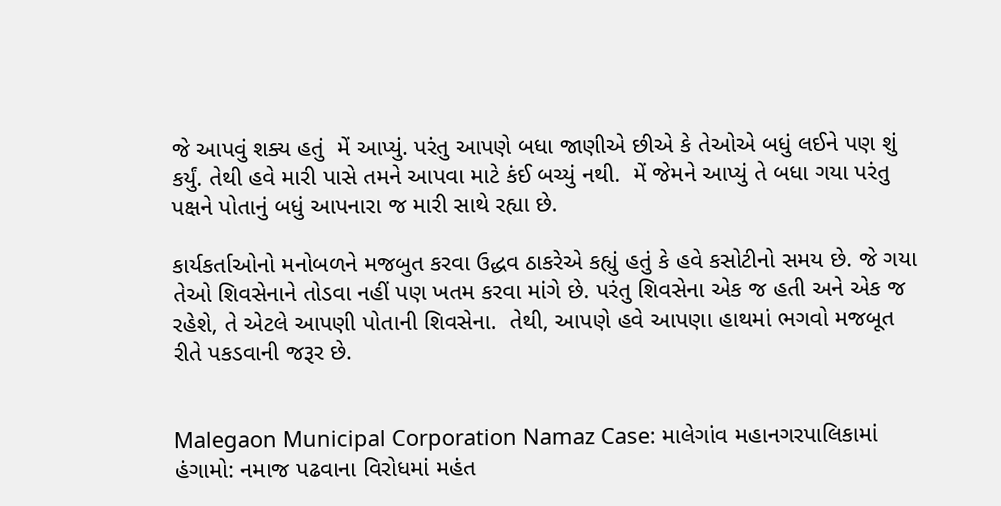જે આપવું શક્ય હતું  મેં આપ્યું. પરંતુ આપણે બધા જાણીએ છીએ કે તેઓએ બધું લઈને પણ શું કર્યું. તેથી હવે મારી પાસે તમને આપવા માટે કંઈ બચ્યું નથી.  મેં જેમને આપ્યું તે બધા ગયા પરંતુ પક્ષને પોતાનું બધું આપનારા જ મારી સાથે રહ્યા છે.

કાર્યકર્તાઓનો મનોબળને મજબુત કરવા ઉદ્ધવ ઠાકરેએ કહ્યું હતું કે હવે કસોટીનો સમય છે. જે ગયા તેઓ શિવસેનાને તોડવા નહીં પણ ખતમ કરવા માંગે છે. પરંતુ શિવસેના એક જ હતી અને એક જ રહેશે, તે એટલે આપણી પોતાની શિવસેના.  તેથી, આપણે હવે આપણા હાથમાં ભગવો મજબૂત રીતે પકડવાની જરૂર છે.


Malegaon Municipal Corporation Namaz Case: માલેગાંવ મહાનગરપાલિકામાં હંગામો: નમાજ પઢવાના વિરોધમાં મહંત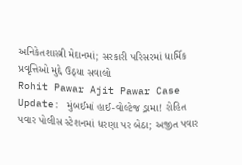અનિકેતશાસ્ત્રી મેદાનમાં; સરકારી પરિસરમાં ધાર્મિક પ્રવૃત્તિઓ મુદ્દે ઉઠ્યા સવાલો
Rohit Pawar Ajit Pawar Case Update: મુંબઈમાં હાઈ-વોલ્ટેજ ડ્રામા! રોહિત પવાર પોલીસ સ્ટેશનમાં ધરણા પર બેઠા; અજીત પવાર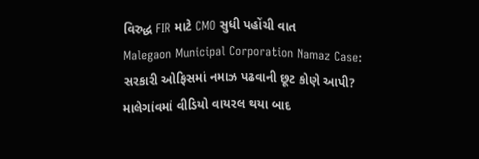વિરુદ્ધ FIR માટે CMO સુધી પહોંચી વાત
Malegaon Municipal Corporation Namaz Case: સરકારી ઓફિસમાં નમાઝ પઢવાની છૂટ કોણે આપી? માલેગાંવમાં વીડિયો વાયરલ થયા બાદ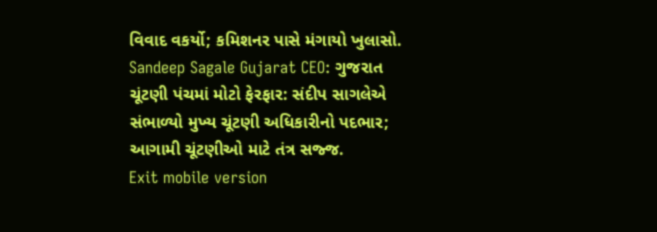વિવાદ વકર્યો; કમિશનર પાસે મંગાયો ખુલાસો.
Sandeep Sagale Gujarat CEO: ગુજરાત ચૂંટણી પંચમાં મોટો ફેરફાર: સંદીપ સાગલેએ સંભાળ્યો મુખ્ય ચૂંટણી અધિકારીનો પદભાર; આગામી ચૂંટણીઓ માટે તંત્ર સજ્જ.
Exit mobile version